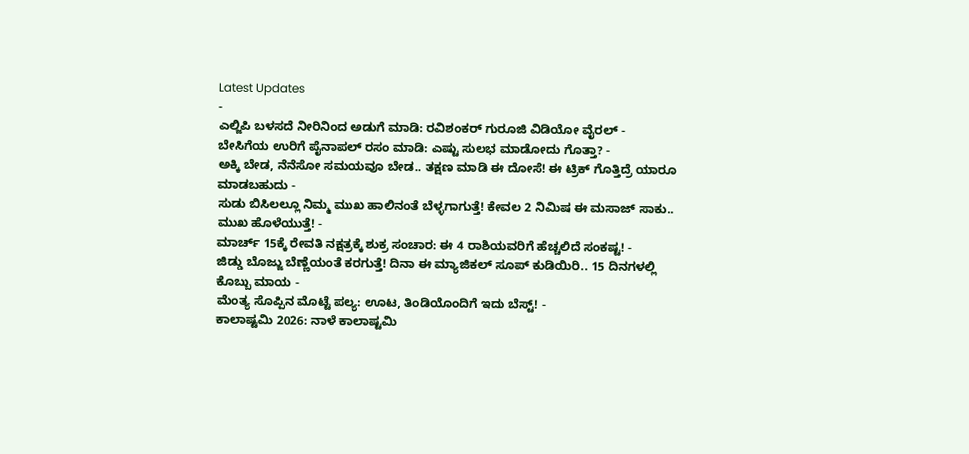Latest Updates
-
ಎಲ್ಜಿಪಿ ಬಳಸದೆ ನೀರಿನಿಂದ ಅಡುಗೆ ಮಾಡಿ: ರವಿಶಂಕರ್ ಗುರೂಜಿ ವಿಡಿಯೋ ವೈರಲ್ -
ಬೇಸಿಗೆಯ ಉರಿಗೆ ಪೈನಾಪಲ್ ರಸಂ ಮಾಡಿ: ಎಷ್ಟು ಸುಲಭ ಮಾಡೋದು ಗೊತ್ತಾ? -
ಅಕ್ಕಿ ಬೇಡ, ನೆನೆಸೋ ಸಮಯವೂ ಬೇಡ.. ತಕ್ಷಣ ಮಾಡಿ ಈ ದೋಸೆ! ಈ ಟ್ರಿಕ್ ಗೊತ್ತಿದ್ರೆ ಯಾರೂ ಮಾಡಬಹುದು -
ಸುಡು ಬಿಸಿಲಲ್ಲೂ ನಿಮ್ಮ ಮುಖ ಹಾಲಿನಂತೆ ಬೆಳ್ಳಗಾಗುತ್ತೆ! ಕೇವಲ 2 ನಿಮಿಷ ಈ ಮಸಾಜ್ ಸಾಕು.. ಮುಖ ಹೊಳೆಯುತ್ತೆ! -
ಮಾರ್ಚ್ 15ಕ್ಕೆ ರೇವತಿ ನಕ್ಷತ್ರಕ್ಕೆ ಶುಕ್ರ ಸಂಚಾರ: ಈ 4 ರಾಶಿಯವರಿಗೆ ಹೆಚ್ಚಲಿದೆ ಸಂಕಷ್ಟ! -
ಜಿಡ್ಡು ಬೊಜ್ಜು ಬೆಣ್ಣೆಯಂತೆ ಕರಗುತ್ತೆ! ದಿನಾ ಈ ಮ್ಯಾಜಿಕಲ್ ಸೂಪ್ ಕುಡಿಯಿರಿ.. 15 ದಿನಗಳಲ್ಲಿ ಕೊಬ್ಬು ಮಾಯ -
ಮೆಂತ್ಯ ಸೊಪ್ಪಿನ ಮೊಟ್ಟೆ ಪಲ್ಯ: ಊಟ, ತಿಂಡಿಯೊಂದಿಗೆ ಇದು ಬೆಸ್ಟ್! -
ಕಾಲಾಷ್ಟಮಿ 2026: ನಾಳೆ ಕಾಲಾಷ್ಟಮಿ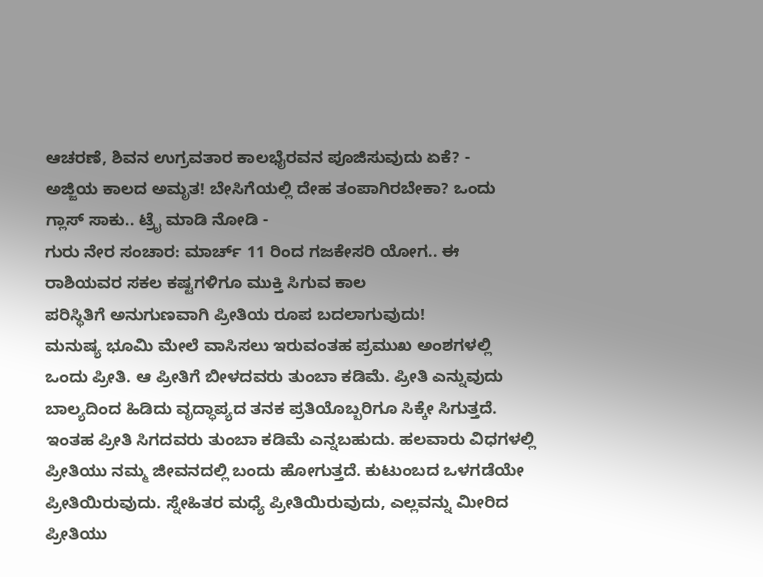ಆಚರಣೆ, ಶಿವನ ಉಗ್ರವತಾರ ಕಾಲಭೈರವನ ಪೂಜಿಸುವುದು ಏಕೆ? -
ಅಜ್ಜಿಯ ಕಾಲದ ಅಮೃತ! ಬೇಸಿಗೆಯಲ್ಲಿ ದೇಹ ತಂಪಾಗಿರಬೇಕಾ? ಒಂದು ಗ್ಲಾಸ್ ಸಾಕು.. ಟ್ರೈ ಮಾಡಿ ನೋಡಿ -
ಗುರು ನೇರ ಸಂಚಾರ: ಮಾರ್ಚ್ 11 ರಿಂದ ಗಜಕೇಸರಿ ಯೋಗ.. ಈ ರಾಶಿಯವರ ಸಕಲ ಕಷ್ಟಗಳಿಗೂ ಮುಕ್ತಿ ಸಿಗುವ ಕಾಲ
ಪರಿಸ್ಥಿತಿಗೆ ಅನುಗುಣವಾಗಿ ಪ್ರೀತಿಯ ರೂಪ ಬದಲಾಗುವುದು!
ಮನುಷ್ಯ ಭೂಮಿ ಮೇಲೆ ವಾಸಿಸಲು ಇರುವಂತಹ ಪ್ರಮುಖ ಅಂಶಗಳಲ್ಲಿ ಒಂದು ಪ್ರೀತಿ. ಆ ಪ್ರೀತಿಗೆ ಬೀಳದವರು ತುಂಬಾ ಕಡಿಮೆ. ಪ್ರೀತಿ ಎನ್ನುವುದು ಬಾಲ್ಯದಿಂದ ಹಿಡಿದು ವೃದ್ಧಾಪ್ಯದ ತನಕ ಪ್ರತಿಯೊಬ್ಬರಿಗೂ ಸಿಕ್ಕೇ ಸಿಗುತ್ತದೆ. ಇಂತಹ ಪ್ರೀತಿ ಸಿಗದವರು ತುಂಬಾ ಕಡಿಮೆ ಎನ್ನಬಹುದು. ಹಲವಾರು ವಿಧಗಳಲ್ಲಿ ಪ್ರೀತಿಯು ನಮ್ಮ ಜೀವನದಲ್ಲಿ ಬಂದು ಹೋಗುತ್ತದೆ. ಕುಟುಂಬದ ಒಳಗಡೆಯೇ ಪ್ರೀತಿಯಿರುವುದು. ಸ್ನೇಹಿತರ ಮಧ್ಯೆ ಪ್ರೀತಿಯಿರುವುದು, ಎಲ್ಲವನ್ನು ಮೀರಿದ ಪ್ರೀತಿಯು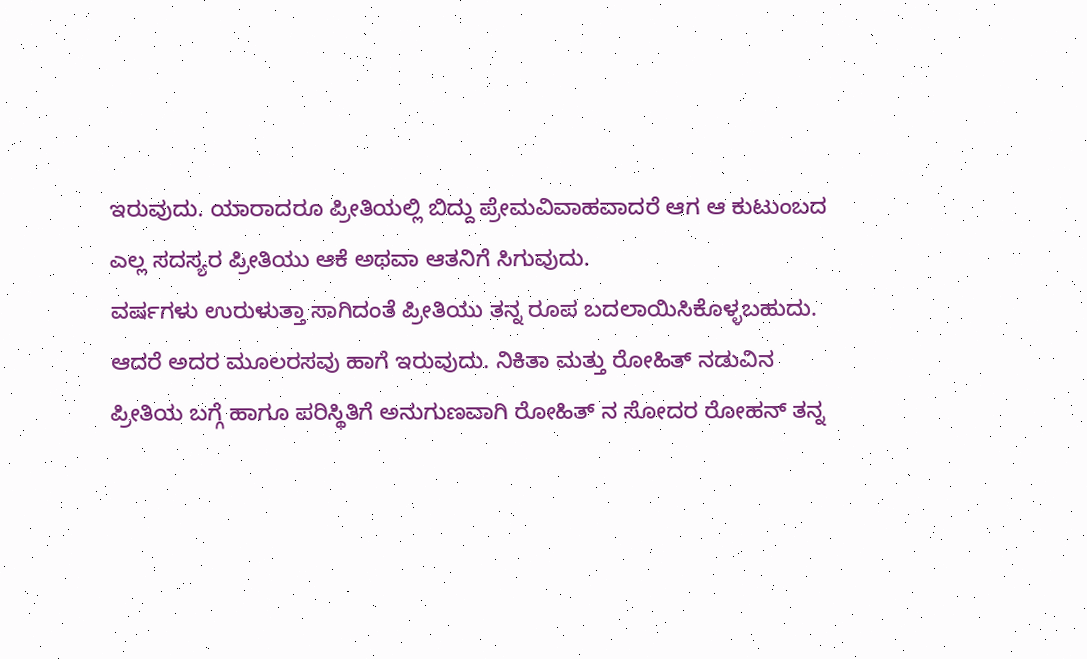ಇರುವುದು. ಯಾರಾದರೂ ಪ್ರೀತಿಯಲ್ಲಿ ಬಿದ್ದು ಪ್ರೇಮವಿವಾಹವಾದರೆ ಆಗ ಆ ಕುಟುಂಬದ ಎಲ್ಲ ಸದಸ್ಯರ ಪ್ರೀತಿಯು ಆಕೆ ಅಥವಾ ಆತನಿಗೆ ಸಿಗುವುದು.
ವರ್ಷಗಳು ಉರುಳುತ್ತಾ ಸಾಗಿದಂತೆ ಪ್ರೀತಿಯು ತನ್ನ ರೂಪ ಬದಲಾಯಿಸಿಕೊಳ್ಳಬಹುದು. ಆದರೆ ಅದರ ಮೂಲರಸವು ಹಾಗೆ ಇರುವುದು. ನಿಕಿತಾ ಮತ್ತು ರೋಹಿತ್ ನಡುವಿನ ಪ್ರೀತಿಯ ಬಗ್ಗೆ ಹಾಗೂ ಪರಿಸ್ಥಿತಿಗೆ ಅನುಗುಣವಾಗಿ ರೋಹಿತ್ ನ ಸೋದರ ರೋಹನ್ ತನ್ನ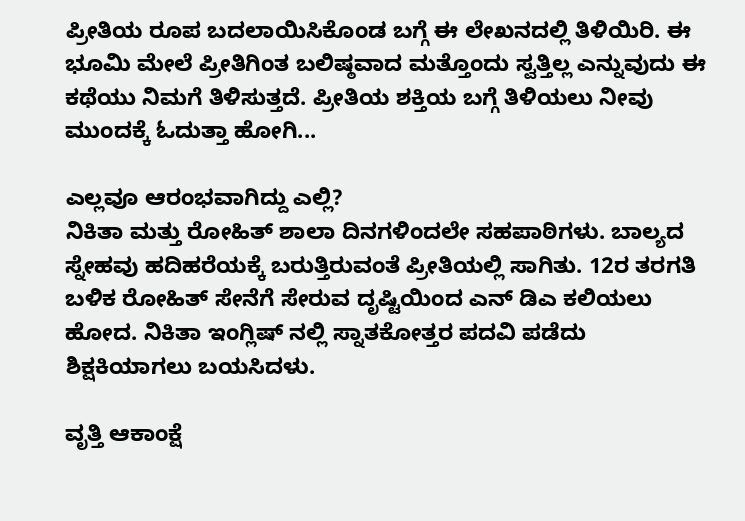ಪ್ರೀತಿಯ ರೂಪ ಬದಲಾಯಿಸಿಕೊಂಡ ಬಗ್ಗೆ ಈ ಲೇಖನದಲ್ಲಿ ತಿಳಿಯಿರಿ. ಈ ಭೂಮಿ ಮೇಲೆ ಪ್ರೀತಿಗಿಂತ ಬಲಿಷ್ಠವಾದ ಮತ್ತೊಂದು ಸ್ವತ್ತಿಲ್ಲ ಎನ್ನುವುದು ಈ ಕಥೆಯು ನಿಮಗೆ ತಿಳಿಸುತ್ತದೆ. ಪ್ರೀತಿಯ ಶಕ್ತಿಯ ಬಗ್ಗೆ ತಿಳಿಯಲು ನೀವು ಮುಂದಕ್ಕೆ ಓದುತ್ತಾ ಹೋಗಿ...

ಎಲ್ಲವೂ ಆರಂಭವಾಗಿದ್ದು ಎಲ್ಲಿ?
ನಿಕಿತಾ ಮತ್ತು ರೋಹಿತ್ ಶಾಲಾ ದಿನಗಳಿಂದಲೇ ಸಹಪಾಠಿಗಳು. ಬಾಲ್ಯದ ಸ್ನೇಹವು ಹದಿಹರೆಯಕ್ಕೆ ಬರುತ್ತಿರುವಂತೆ ಪ್ರೀತಿಯಲ್ಲಿ ಸಾಗಿತು. 12ರ ತರಗತಿ ಬಳಿಕ ರೋಹಿತ್ ಸೇನೆಗೆ ಸೇರುವ ದೃಷ್ಟಿಯಿಂದ ಎನ್ ಡಿಎ ಕಲಿಯಲು ಹೋದ. ನಿಕಿತಾ ಇಂಗ್ಲಿಷ್ ನಲ್ಲಿ ಸ್ನಾತಕೋತ್ತರ ಪದವಿ ಪಡೆದು ಶಿಕ್ಷಕಿಯಾಗಲು ಬಯಸಿದಳು.

ವೃತ್ತಿ ಆಕಾಂಕ್ಷೆ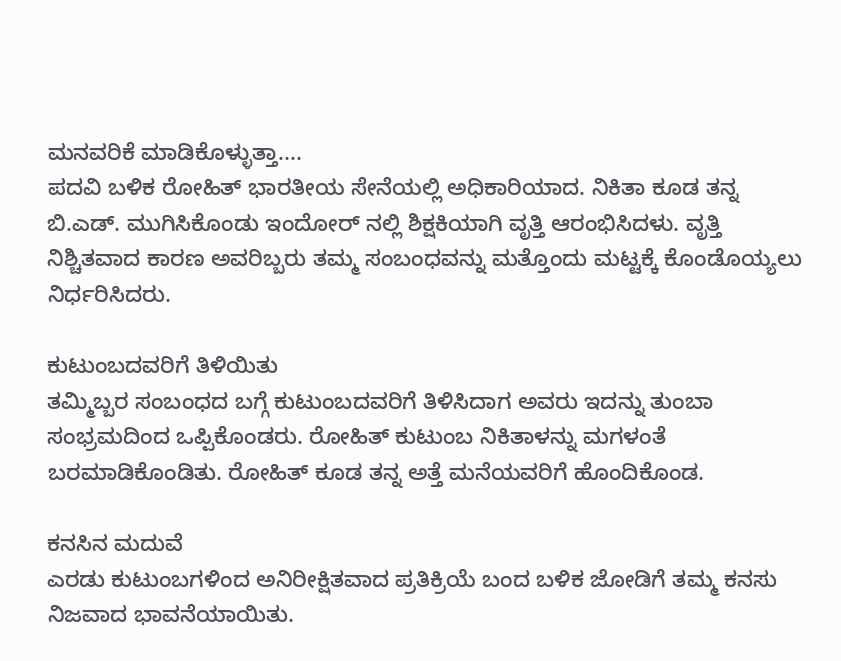ಮನವರಿಕೆ ಮಾಡಿಕೊಳ್ಳುತ್ತಾ....
ಪದವಿ ಬಳಿಕ ರೋಹಿತ್ ಭಾರತೀಯ ಸೇನೆಯಲ್ಲಿ ಅಧಿಕಾರಿಯಾದ. ನಿಕಿತಾ ಕೂಡ ತನ್ನ ಬಿ.ಎಡ್. ಮುಗಿಸಿಕೊಂಡು ಇಂದೋರ್ ನಲ್ಲಿ ಶಿಕ್ಷಕಿಯಾಗಿ ವೃತ್ತಿ ಆರಂಭಿಸಿದಳು. ವೃತ್ತಿ ನಿಶ್ಚಿತವಾದ ಕಾರಣ ಅವರಿಬ್ಬರು ತಮ್ಮ ಸಂಬಂಧವನ್ನು ಮತ್ತೊಂದು ಮಟ್ಟಕ್ಕೆ ಕೊಂಡೊಯ್ಯಲು ನಿರ್ಧರಿಸಿದರು.

ಕುಟುಂಬದವರಿಗೆ ತಿಳಿಯಿತು
ತಮ್ಮಿಬ್ಬರ ಸಂಬಂಧದ ಬಗ್ಗೆ ಕುಟುಂಬದವರಿಗೆ ತಿಳಿಸಿದಾಗ ಅವರು ಇದನ್ನು ತುಂಬಾ ಸಂಭ್ರಮದಿಂದ ಒಪ್ಪಿಕೊಂಡರು. ರೋಹಿತ್ ಕುಟುಂಬ ನಿಕಿತಾಳನ್ನು ಮಗಳಂತೆ ಬರಮಾಡಿಕೊಂಡಿತು. ರೋಹಿತ್ ಕೂಡ ತನ್ನ ಅತ್ತೆ ಮನೆಯವರಿಗೆ ಹೊಂದಿಕೊಂಡ.

ಕನಸಿನ ಮದುವೆ
ಎರಡು ಕುಟುಂಬಗಳಿಂದ ಅನಿರೀಕ್ಷಿತವಾದ ಪ್ರತಿಕ್ರಿಯೆ ಬಂದ ಬಳಿಕ ಜೋಡಿಗೆ ತಮ್ಮ ಕನಸು ನಿಜವಾದ ಭಾವನೆಯಾಯಿತು.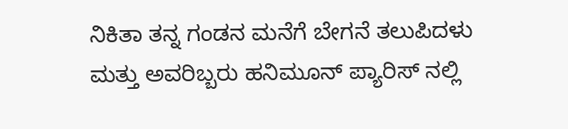ನಿಕಿತಾ ತನ್ನ ಗಂಡನ ಮನೆಗೆ ಬೇಗನೆ ತಲುಪಿದಳು ಮತ್ತು ಅವರಿಬ್ಬರು ಹನಿಮೂನ್ ಪ್ಯಾರಿಸ್ ನಲ್ಲಿ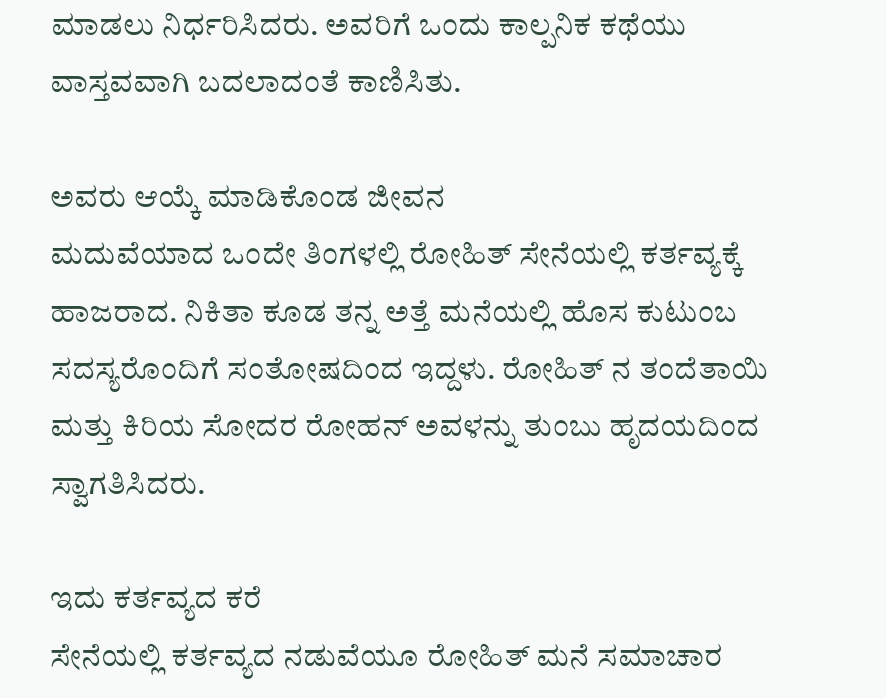ಮಾಡಲು ನಿರ್ಧರಿಸಿದರು. ಅವರಿಗೆ ಒಂದು ಕಾಲ್ಪನಿಕ ಕಥೆಯು ವಾಸ್ತವವಾಗಿ ಬದಲಾದಂತೆ ಕಾಣಿಸಿತು.

ಅವರು ಆಯ್ಕೆ ಮಾಡಿಕೊಂಡ ಜೀವನ
ಮದುವೆಯಾದ ಒಂದೇ ತಿಂಗಳಲ್ಲಿ ರೋಹಿತ್ ಸೇನೆಯಲ್ಲಿ ಕರ್ತವ್ಯಕ್ಕೆ ಹಾಜರಾದ. ನಿಕಿತಾ ಕೂಡ ತನ್ನ ಅತ್ತೆ ಮನೆಯಲ್ಲಿ ಹೊಸ ಕುಟುಂಬ ಸದಸ್ಯರೊಂದಿಗೆ ಸಂತೋಷದಿಂದ ಇದ್ದಳು. ರೋಹಿತ್ ನ ತಂದೆತಾಯಿ ಮತ್ತು ಕಿರಿಯ ಸೋದರ ರೋಹನ್ ಅವಳನ್ನು ತುಂಬು ಹೃದಯದಿಂದ ಸ್ವಾಗತಿಸಿದರು.

ಇದು ಕರ್ತವ್ಯದ ಕರೆ
ಸೇನೆಯಲ್ಲಿ ಕರ್ತವ್ಯದ ನಡುವೆಯೂ ರೋಹಿತ್ ಮನೆ ಸಮಾಚಾರ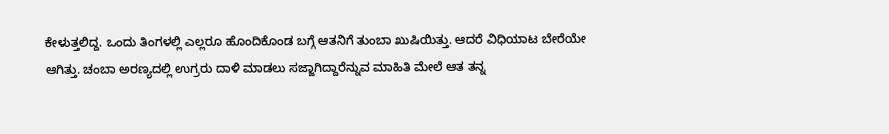ಕೇಳುತ್ತಲಿದ್ದ. ಒಂದು ತಿಂಗಳಲ್ಲಿ ಎಲ್ಲರೂ ಹೊಂದಿಕೊಂಡ ಬಗ್ಗೆ ಆತನಿಗೆ ತುಂಬಾ ಖುಷಿಯಿತ್ತು. ಆದರೆ ವಿಧಿಯಾಟ ಬೇರೆಯೇ ಆಗಿತ್ತು. ಚಂಬಾ ಅರಣ್ಯದಲ್ಲಿ ಉಗ್ರರು ದಾಳಿ ಮಾಡಲು ಸಜ್ಜಾಗಿದ್ದಾರೆನ್ನುವ ಮಾಹಿತಿ ಮೇಲೆ ಆತ ತನ್ನ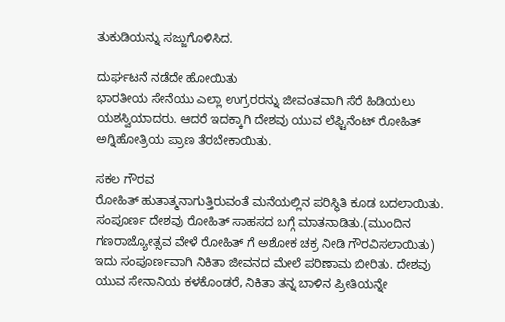ತುಕುಡಿಯನ್ನು ಸಜ್ಜುಗೊಳಿಸಿದ.

ದುರ್ಘಟನೆ ನಡೆದೇ ಹೋಯಿತು
ಭಾರತೀಯ ಸೇನೆಯು ಎಲ್ಲಾ ಉಗ್ರರರನ್ನು ಜೀವಂತವಾಗಿ ಸೆರೆ ಹಿಡಿಯಲು ಯಶಸ್ವಿಯಾದರು. ಆದರೆ ಇದಕ್ಕಾಗಿ ದೇಶವು ಯುವ ಲೆಫ್ಟಿನೆಂಟ್ ರೋಹಿತ್ ಅಗ್ನಿಹೋತ್ರಿಯ ಪ್ರಾಣ ತೆರಬೇಕಾಯಿತು.

ಸಕಲ ಗೌರವ
ರೋಹಿತ್ ಹುತಾತ್ಮನಾಗುತ್ತಿರುವಂತೆ ಮನೆಯಲ್ಲಿನ ಪರಿಸ್ಥಿತಿ ಕೂಡ ಬದಲಾಯಿತು. ಸಂಪೂರ್ಣ ದೇಶವು ರೋಹಿತ್ ಸಾಹಸದ ಬಗ್ಗೆ ಮಾತನಾಡಿತು.(ಮುಂದಿನ ಗಣರಾಜ್ಯೋತ್ಸವ ವೇಳೆ ರೋಹಿತ್ ಗೆ ಅಶೋಕ ಚಕ್ರ ನೀಡಿ ಗೌರವಿಸಲಾಯಿತು) ಇದು ಸಂಪೂರ್ಣವಾಗಿ ನಿಕಿತಾ ಜೀವನದ ಮೇಲೆ ಪರಿಣಾಮ ಬೀರಿತು. ದೇಶವು ಯುವ ಸೇನಾನಿಯ ಕಳಕೊಂಡರೆ, ನಿಕಿತಾ ತನ್ನ ಬಾಳಿನ ಪ್ರೀತಿಯನ್ನೇ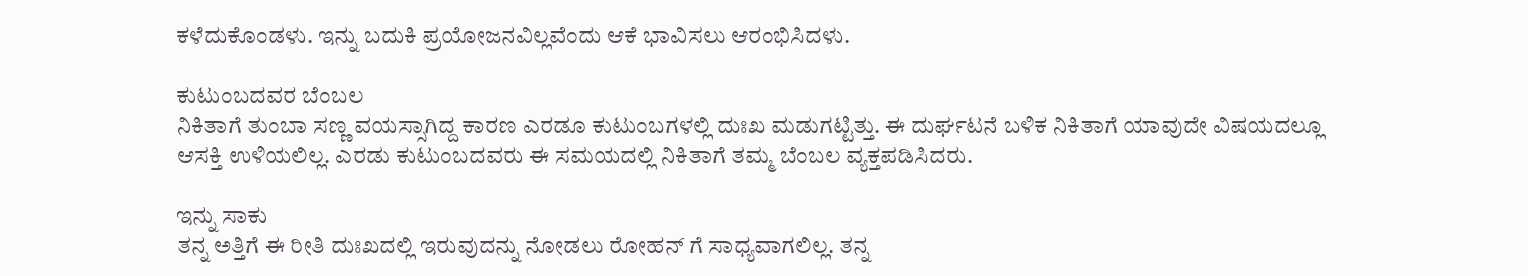ಕಳೆದುಕೊಂಡಳು. ಇನ್ನು ಬದುಕಿ ಪ್ರಯೋಜನವಿಲ್ಲವೆಂದು ಆಕೆ ಭಾವಿಸಲು ಆರಂಭಿಸಿದಳು.

ಕುಟುಂಬದವರ ಬೆಂಬಲ
ನಿಕಿತಾಗೆ ತುಂಬಾ ಸಣ್ಣ ವಯಸ್ಸಾಗಿದ್ದ ಕಾರಣ ಎರಡೂ ಕುಟುಂಬಗಳಲ್ಲಿ ದುಃಖ ಮಡುಗಟ್ಟಿತ್ತು. ಈ ದುರ್ಘಟನೆ ಬಳಿಕ ನಿಕಿತಾಗೆ ಯಾವುದೇ ವಿಷಯದಲ್ಲೂ ಆಸಕ್ತಿ ಉಳಿಯಲಿಲ್ಲ. ಎರಡು ಕುಟುಂಬದವರು ಈ ಸಮಯದಲ್ಲಿ ನಿಕಿತಾಗೆ ತಮ್ಮ ಬೆಂಬಲ ವ್ಯಕ್ತಪಡಿಸಿದರು.

ಇನ್ನು ಸಾಕು
ತನ್ನ ಅತ್ತಿಗೆ ಈ ರೀತಿ ದುಃಖದಲ್ಲಿ ಇರುವುದನ್ನು ನೋಡಲು ರೋಹನ್ ಗೆ ಸಾಧ್ಯವಾಗಲಿಲ್ಲ. ತನ್ನ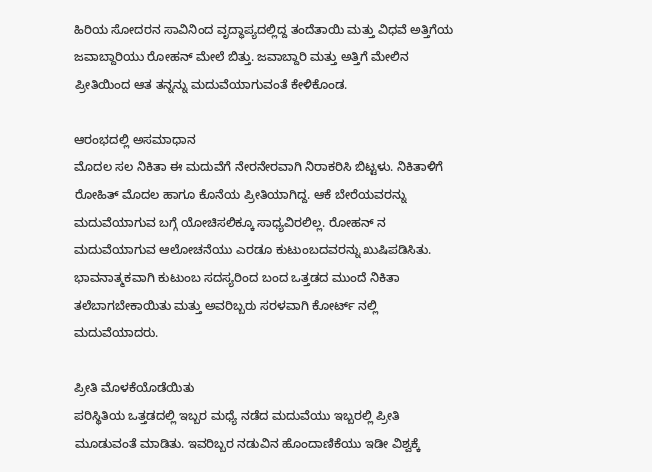ಹಿರಿಯ ಸೋದರನ ಸಾವಿನಿಂದ ವೃದ್ಧಾಪ್ಯದಲ್ಲಿದ್ದ ತಂದೆತಾಯಿ ಮತ್ತು ವಿಧವೆ ಅತ್ತಿಗೆಯ ಜವಾಬ್ದಾರಿಯು ರೋಹನ್ ಮೇಲೆ ಬಿತ್ತು. ಜವಾಬ್ದಾರಿ ಮತ್ತು ಅತ್ತಿಗೆ ಮೇಲಿನ ಪ್ರೀತಿಯಿಂದ ಆತ ತನ್ನನ್ನು ಮದುವೆಯಾಗುವಂತೆ ಕೇಳಿಕೊಂಡ.

ಆರಂಭದಲ್ಲಿ ಅಸಮಾಧಾನ
ಮೊದಲ ಸಲ ನಿಕಿತಾ ಈ ಮದುವೆಗೆ ನೇರನೇರವಾಗಿ ನಿರಾಕರಿಸಿ ಬಿಟ್ಟಳು. ನಿಕಿತಾಳಿಗೆ ರೋಹಿತ್ ಮೊದಲ ಹಾಗೂ ಕೊನೆಯ ಪ್ರೀತಿಯಾಗಿದ್ದ. ಆಕೆ ಬೇರೆಯವರನ್ನು ಮದುವೆಯಾಗುವ ಬಗ್ಗೆ ಯೋಚಿಸಲಿಕ್ಕೂ ಸಾಧ್ಯವಿರಲಿಲ್ಲ. ರೋಹನ್ ನ ಮದುವೆಯಾಗುವ ಆಲೋಚನೆಯು ಎರಡೂ ಕುಟುಂಬದವರನ್ನು ಖುಷಿಪಡಿಸಿತು. ಭಾವನಾತ್ಮಕವಾಗಿ ಕುಟುಂಬ ಸದಸ್ಯರಿಂದ ಬಂದ ಒತ್ತಡದ ಮುಂದೆ ನಿಕಿತಾ ತಲೆಬಾಗಬೇಕಾಯಿತು ಮತ್ತು ಅವರಿಬ್ಬರು ಸರಳವಾಗಿ ಕೋರ್ಟ್ ನಲ್ಲಿ ಮದುವೆಯಾದರು.

ಪ್ರೀತಿ ಮೊಳಕೆಯೊಡೆಯಿತು
ಪರಿಸ್ಥಿತಿಯ ಒತ್ತಡದಲ್ಲಿ ಇಬ್ಬರ ಮಧ್ಯೆ ನಡೆದ ಮದುವೆಯು ಇಬ್ಬರಲ್ಲಿ ಪ್ರೀತಿ ಮೂಡುವಂತೆ ಮಾಡಿತು. ಇವರಿಬ್ಬರ ನಡುವಿನ ಹೊಂದಾಣಿಕೆಯು ಇಡೀ ವಿಶ್ವಕ್ಕೆ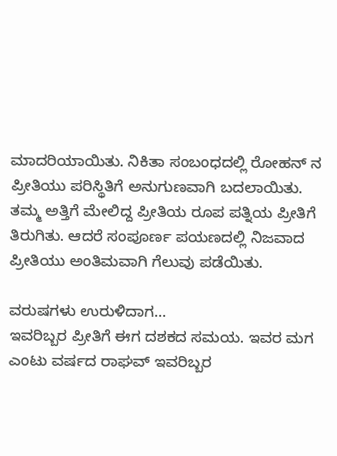ಮಾದರಿಯಾಯಿತು. ನಿಕಿತಾ ಸಂಬಂಧದಲ್ಲಿ ರೋಹನ್ ನ ಪ್ರೀತಿಯು ಪರಿಸ್ಥಿತಿಗೆ ಅನುಗುಣವಾಗಿ ಬದಲಾಯಿತು. ತಮ್ಮ ಅತ್ತಿಗೆ ಮೇಲಿದ್ದ ಪ್ರೀತಿಯ ರೂಪ ಪತ್ನಿಯ ಪ್ರೀತಿಗೆ ತಿರುಗಿತು. ಆದರೆ ಸಂಪೂರ್ಣ ಪಯಣದಲ್ಲಿ ನಿಜವಾದ ಪ್ರೀತಿಯು ಅಂತಿಮವಾಗಿ ಗೆಲುವು ಪಡೆಯಿತು.

ವರುಷಗಳು ಉರುಳಿದಾಗ...
ಇವರಿಬ್ಬರ ಪ್ರೀತಿಗೆ ಈಗ ದಶಕದ ಸಮಯ. ಇವರ ಮಗ ಎಂಟು ವರ್ಷದ ರಾಘವ್ ಇವರಿಬ್ಬರ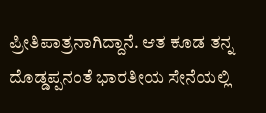ಪ್ರೀತಿಪಾತ್ರನಾಗಿದ್ದಾನೆ. ಆತ ಕೂಡ ತನ್ನ ದೊಡ್ಡಪ್ಪನಂತೆ ಭಾರತೀಯ ಸೇನೆಯಲ್ಲಿ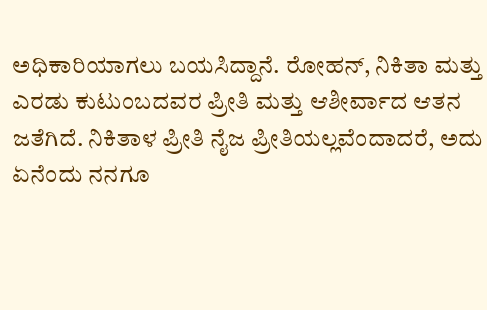ಅಧಿಕಾರಿಯಾಗಲು ಬಯಸಿದ್ದಾನೆ. ರೋಹನ್, ನಿಕಿತಾ ಮತ್ತು ಎರಡು ಕುಟುಂಬದವರ ಪ್ರೀತಿ ಮತ್ತು ಆಶೀರ್ವಾದ ಆತನ ಜತೆಗಿದೆ. ನಿಕಿತಾಳ ಪ್ರೀತಿ ನೈಜ ಪ್ರೀತಿಯಲ್ಲವೆಂದಾದರೆ, ಅದು ಏನೆಂದು ನನಗೂ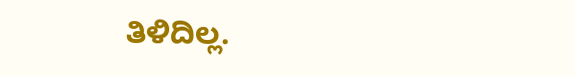ತಿಳಿದಿಲ್ಲ.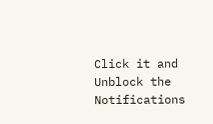Click it and Unblock the Notifications